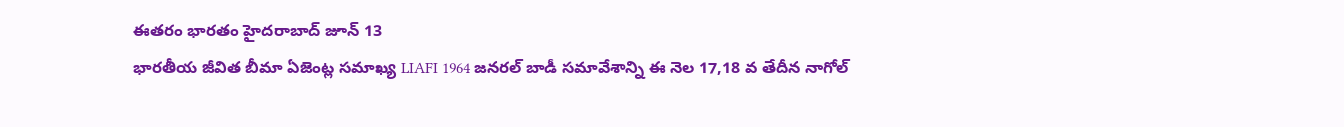ఈతరం భారతం హైదరాబాద్ జూన్ 13
భారతీయ జీవిత బీమా ఏజెంట్ల సమాఖ్య LIAFI 1964 జనరల్ బాడీ సమావేశాన్ని ఈ నెల 17,18 వ తేదీన నాగోల్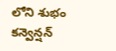లోని శుభం కన్వెన్షన్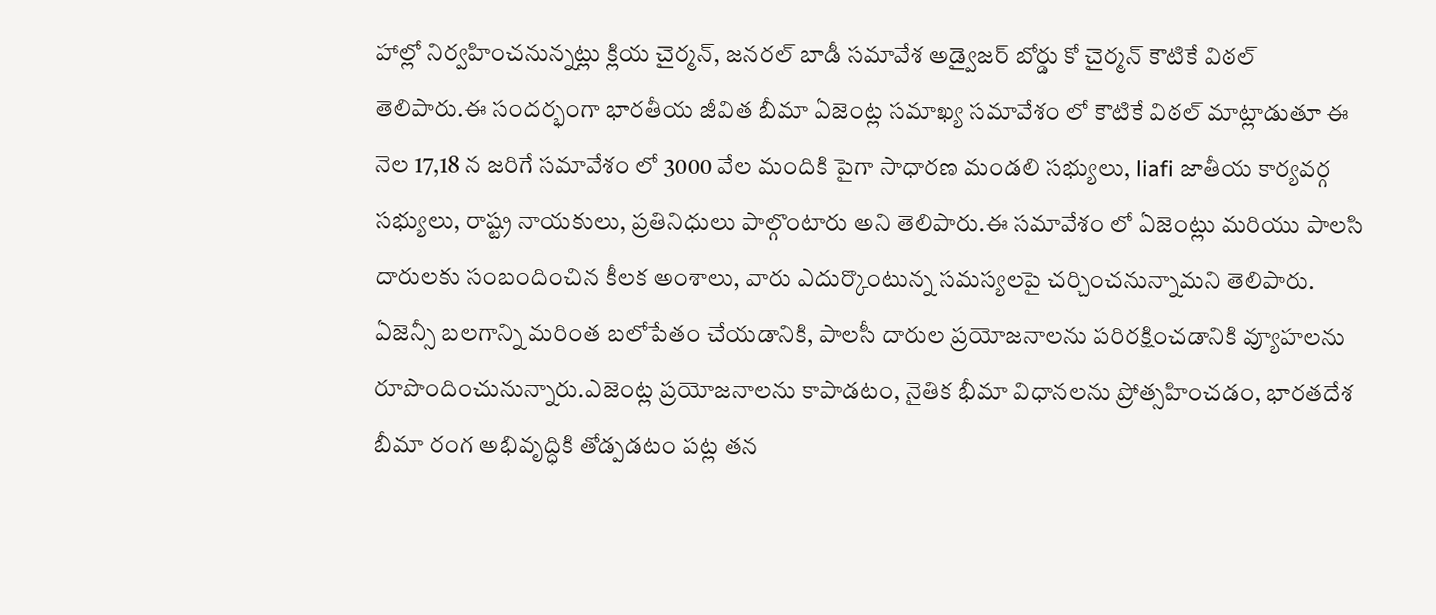హాల్లో నిర్వహించనున్నట్లు క్లియ చైర్మన్, జనరల్ బాడీ సమావేశ అడ్వైజర్ బోర్డు కో చైర్మన్ కౌటికే విఠల్ తెలిపారు.ఈ సందర్భంగా భారతీయ జీవిత బీమా ఏజెంట్ల సమాఖ్య సమావేశం లో కౌటికే విఠల్ మాట్లాడుతూ ఈ నెల 17,18 న జరిగే సమావేశం లో 3000 వేల మందికి పైగా సాధారణ మండలి సభ్యులు, liafi జాతీయ కార్యవర్గ సభ్యులు, రాష్ట్ర నాయకులు, ప్రతినిధులు పాల్గొంటారు అని తెలిపారు.ఈ సమావేశం లో ఏజెంట్లు మరియు పాలసి దారులకు సంబందించిన కీలక అంశాలు, వారు ఎదుర్కొంటున్న సమస్యలపై చర్చించనున్నామని తెలిపారు. ఏజెన్సీ బలగాన్ని మరింత బలోపేతం చేయడానికి, పాలసీ దారుల ప్రయోజనాలను పరిరక్షించడానికి వ్యూహలను రూపొందించునున్నారు.ఎజెంట్ల ప్రయోజనాలను కాపాడటం, నైతిక భీమా విధానలను ప్రోత్సహించడం, భారతదేశ బీమా రంగ అభివృద్ధికి తోడ్పడటం పట్ల తన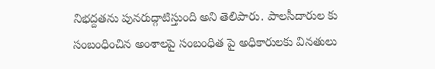నిభద్దతను పునరుద్గాటిస్తుంది అని తెలిపారు. పాలసీదారుల కు సంబంధించిన అంశాలపై సంబంధిత పై అధికారులకు వినతులు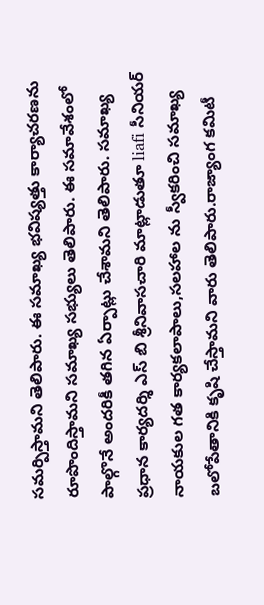సమర్పిస్తామని తెలిపారు. ఈ సమాఖ్య భవిష్యత్తు కార్యాచరణను రూపొందిస్తామని సమాఖ్య సభ్యులు తెలిపారు. ఈ సమావేశంలో పాల్గొనే అందరికీ తగిన ఏర్పాట్లు చేశామని తెలిపారు. సమాఖ్య ప్రధాన కార్యదర్శి ఎస్ బి శ్రీనివాసచారి మాట్లాడుతూ liafi సీనియర్ నాయకుల గత కార్యకలాపాలు,సలహాల ను స్వీకరించి సమాఖ్య బలోపేతానికి కృషి చేస్తామని వారు తెలిపారు.రాజ్యాంగ కమిటీ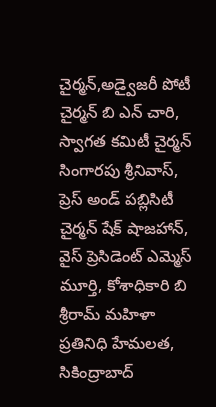చైర్మన్,అడ్వైజరీ పోటీ చైర్మన్ బి ఎన్ చారి, స్వాగత కమిటీ చైర్మన్ సింగారపు శ్రీనివాస్, ప్రెస్ అండ్ పబ్లిసిటీ చైర్మన్ షేక్ షాజహాన్, వైస్ ప్రెసిడెంట్ ఎమ్మెస్ మూర్తి, కోశాధికారి బి శ్రీరామ్ మహిళా ప్రతినిధి హేమలత, సికింద్రాబాద్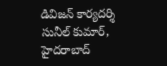డివిజన్ కార్యదర్శి సునీల్ కుమార్, హైదరాబాద్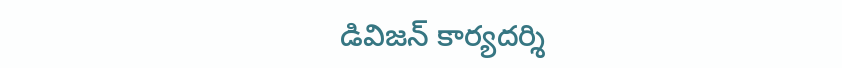డివిజన్ కార్యదర్శి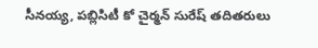సీనయ్య, పబ్లిసిటీ కో చైర్మన్ సురేష్ తదితరులు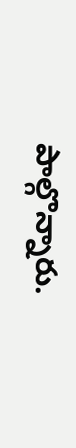పాల్గొన్నారు.